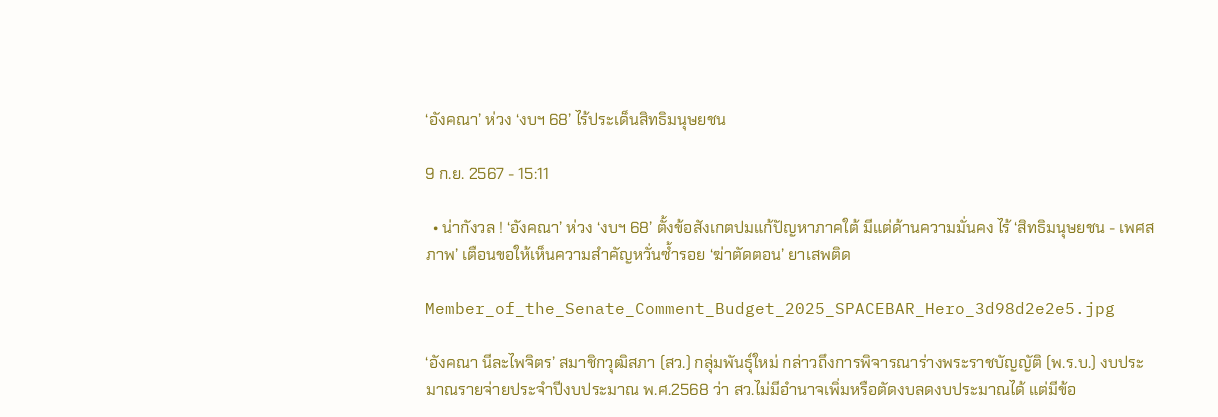‘อังคณา’ ห่วง ‘งบฯ 68’ ไร้ประเด็นสิทธิมนุษยชน

9 ก.ย. 2567 - 15:11

  • น่ากังวล ! ‘อังคณา’ ห่วง ‘งบฯ 68’ ตั้งข้อสังเกตปมแก้ปัญหาภาคใต้ มีแต่ด้านความมั่นคง ไร้ ‘สิทธิมนุษยชน - เพศสภาพ’ เตือนขอให้เห็นความสำคัญหวั่นซ้ำรอย ‘ฆ่าตัดตอน’ ยาเสพติด

Member_of_the_Senate_Comment_Budget_2025_SPACEBAR_Hero_3d98d2e2e5.jpg

‘อังคณา นีละไพจิตร’ สมาชิกวุฒิสภา (สว.) กลุ่มพันธุ์ใหม่ กล่าวถึงการพิจารณาร่างพระราชบัญญัติ (พ.ร.บ.) งบประมาณรายจ่ายประจำปีงบประมาณ พ.ศ.2568 ว่า สว.ไม่มีอำนาจเพิ่มหรือตัดงบลดงบประมาณได้ แต่มีข้อ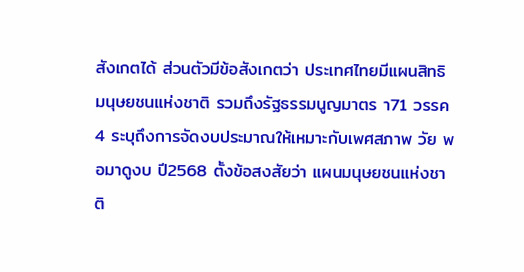สังเกตได้ ส่วนตัวมีข้อสังเกตว่า ประเทศไทยมีแผนสิทธิมนุษยชนแห่งชาติ รวมถึงรัฐธรรมนูญมาตร า71 วรรค 4 ระบุถึงการจัดงบประมาณให้เหมาะกับเพศสภาพ วัย พอมาดูงบ ปี2568 ตั้งข้อสงสัยว่า แผนมนุษยชนแห่งชาติ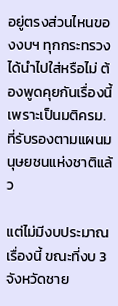อยู่ตรงส่วนไหนของงบฯ ทุกกระทรวงได้นำไปใส่หรือไม่ ต้องพูดคุยกันเรื่องนี้ เพราะเป็นมติครม.ที่รับรองตามแผนมนุษยชนแห่งชาติแล้ว

แต่ไม่มีงบประมาณเรื่องนี้ ขณะที่งบ 3 จังหวัดชาย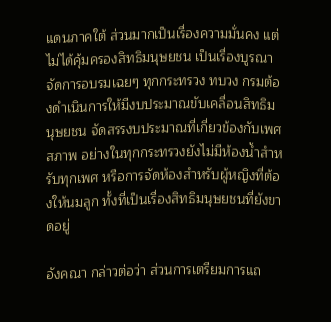แดนภาคใต้ ส่วนมากเป็นเรื่องความมั่นคง แต่ไม่ได้คุ้มครองสิทธิมนุษยชน เป็นเรื่องบูรณาจัดการอบรมเฉยๆ ทุกกระทรวง ทบวง กรมต้องดำเนินการให้มีงบประมาณขับเคลื่อนสิทธิมนุษยชน จัดสรรงบประมาณที่เกี่ยวข้องกับเพศสภาพ อย่างในทุกกระทรวงยังไม่มีห้องน้ำสำหรับทุกเพศ หรือการจัดห้องสำหรับผู้หญิงที่ต้องให้นมลูก ทั้งที่เป็นเรื่องสิทธิมนุษยชนที่ยังขาดอยู่

อังคณา กล่าวต่อว่า ส่วนการเตรียมการแถ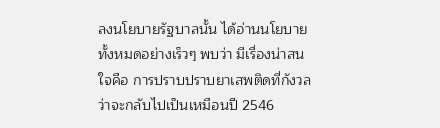ลงนโยบายรัฐบาลนั้น ได้อ่านนโยบายทั้งหมดอย่างเร็วๆ พบว่า มีเรื่องน่าสนใจคือ การปราบปราบยาเสพติดที่กังวลว่าจะกลับไปเป็นเหมือนปี 2546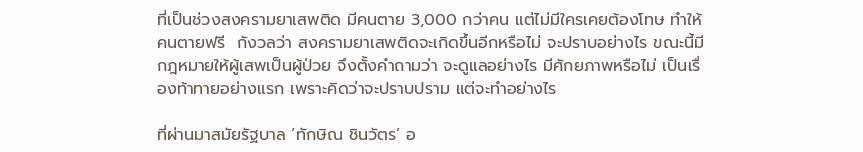ที่เป็นช่วงสงครามยาเสพติด มีคนตาย 3,000 กว่าคน แต่ไม่มีใครเคยต้องโทษ ทำให้คนตายฟรี  กังวลว่า สงครามยาเสพติดจะเกิดขึ้นอีกหรือไม่ จะปราบอย่างไร ขณะนี้มีกฎหมายให้ผู้เสพเป็นผู้ป่วย จึงตั้งคำถามว่า จะดูแลอย่างไร มีศักยภาพหรือไม่ เป็นเรื่องท้าทายอย่างแรก เพราะคิดว่าจะปราบปราม แต่จะทำอย่างไร

ที่ผ่านมาสมัยรัฐบาล ‘ทักษิณ ชินวัตร’ อ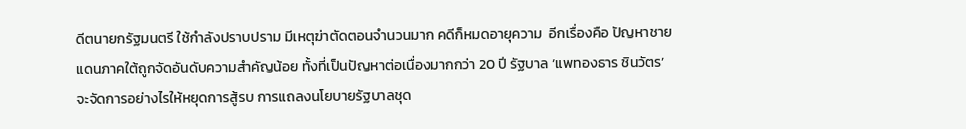ดีตนายกรัฐมนตรี ใช้กำลังปราบปราม มีเหตุฆ่าตัดตอนจำนวนมาก คดีก็หมดอายุความ  อีกเรื่องคือ ปัญหาชายแดนภาคใต้ถูกจัดอันดับความสำคัญน้อย ทั้งที่เป็นปัญหาต่อเนื่องมากกว่า 20 ปี รัฐบาล ‘แพทองธาร ชินวัตร’ จะจัดการอย่างไรให้หยุดการสู้รบ การแถลงนโยบายรัฐบาลชุด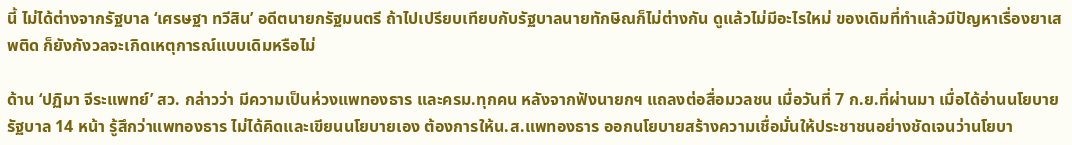นี้ ไม่ได้ต่างจากรัฐบาล ‘เศรษฐา ทวีสิน’ อดีตนายกรัฐมนตรี ถ้าไปเปรียบเทียบกับรัฐบาลนายทักษิณก็ไม่ต่างกัน ดูแล้วไม่มีอะไรใหม่ ของเดิมที่ทำแล้วมีปัญหาเรื่องยาเสพติด ก็ยังกังวลจะเกิดเหตุการณ์แบบเดิมหรือไม่

ด้าน ‘ปฏิมา จีระแพทย์’ สว. กล่าวว่า มีความเป็นห่วงแพทองธาร และครม.ทุกคน หลังจากฟังนายกฯ แถลงต่อสื่อมวลชน เมื่อวันที่ 7 ก.ย.ที่ผ่านมา เมื่อได้อ่านนโยบายรัฐบาล 14 หน้า รู้สึกว่าแพทองธาร ไม่ได้คิดและเขียนนโยบายเอง ต้องการให้น.ส.แพทองธาร ออกนโยบายสร้างความเชื่อมั่นให้ประชาชนอย่างชัดเจนว่านโยบา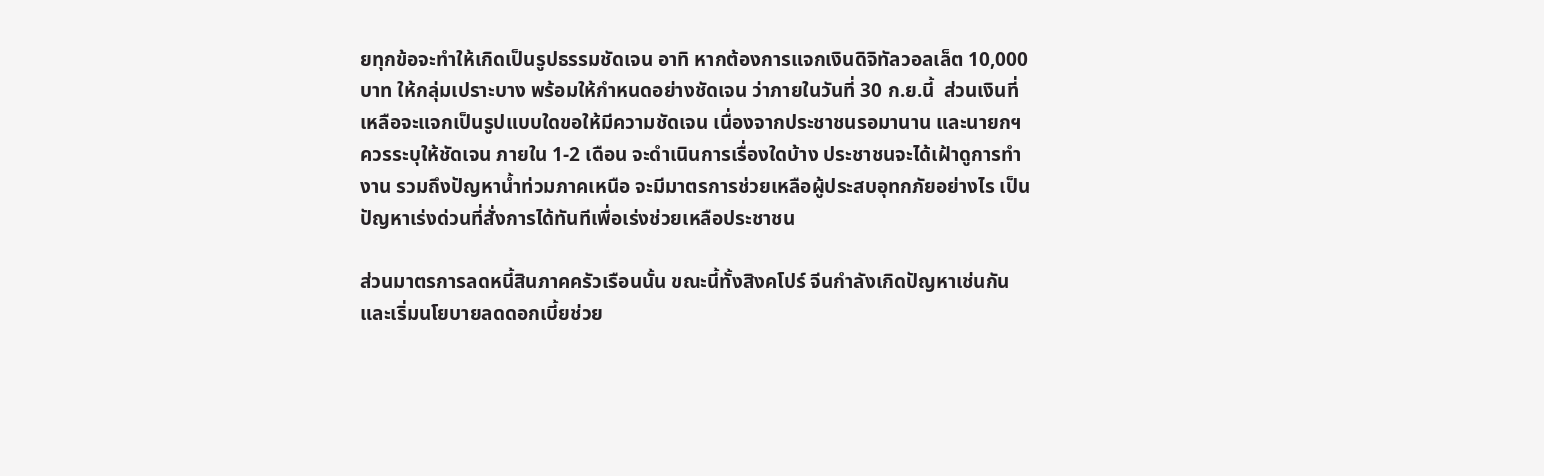ยทุกข้อจะทำให้เกิดเป็นรูปธรรมชัดเจน อาทิ หากต้องการแจกเงินดิจิทัลวอลเล็ต 10,000 บาท ให้กลุ่มเปราะบาง พร้อมให้กำหนดอย่างชัดเจน ว่าภายในวันที่ 30 ก.ย.นี้  ส่วนเงินที่เหลือจะแจกเป็นรูปแบบใดขอให้มีความชัดเจน เนื่องจากประชาชนรอมานาน และนายกฯควรระบุให้ชัดเจน ภายใน 1-2 เดือน จะดำเนินการเรื่องใดบ้าง ประชาชนจะได้เฝ้าดูการทำงาน รวมถึงปัญหาน้ำท่วมภาคเหนือ จะมีมาตรการช่วยเหลือผู้ประสบอุทกภัยอย่างไร เป็นปัญหาเร่งด่วนที่สั่งการได้ทันทีเพื่อเร่งช่วยเหลือประชาชน

ส่วนมาตรการลดหนี้สินภาคครัวเรือนนั้น ขณะนี้ทั้งสิงคโปร์ จีนกำลังเกิดปัญหาเช่นกัน และเริ่มนโยบายลดดอกเบี้ยช่วย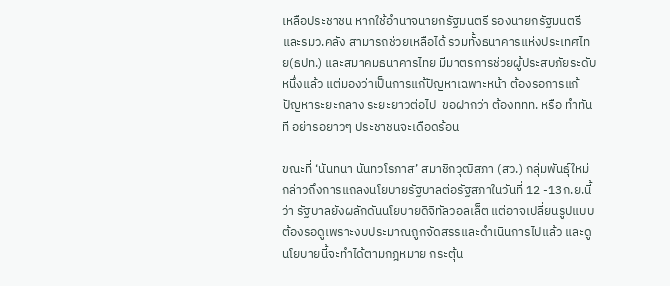เหลือประชาชน หากใช้อำนาจนายกรัฐมนตรี รองนายกรัฐมนตรี และรมว.คลัง สามารถช่วยเหลือได้ รวมทั้งธนาคารแห่งประเทศไทย(ธปท.) และสมาคมธนาคารไทย มีมาตรการช่วยผู้ประสบภัยระดับหนึ่งแล้ว แต่มองว่าเป็นการแก้ปัญหาเฉพาะหน้า ต้องรอการแก้ปัญหาระยะกลาง ระยะยาวต่อไป  ขอฝากว่า ต้องททท. หรือ ทำทันที อย่ารอยาวๆ ประชาชนจะเดือดร้อน

ขณะที่ ‘นันทนา นันทวโรภาส’ สมาชิกวุฒิสภา (สว.) กลุ่มพันธุ์ใหม่ กล่าวถึงการแถลงนโยบายรัฐบาลต่อรัฐสภาในวันที่ 12 -13ก.ย.นี้ว่า รัฐบาลยังผลักดันนโยบายดิจิทัลวอลเล็ต แต่อาจเปลี่ยนรูปแบบ ต้องรอดูเพราะงบประมาณถูกจัดสรรและดำเนินการไปแล้ว และดูนโยบายนี้จะทำได้ตามกฎหมาย กระตุ้น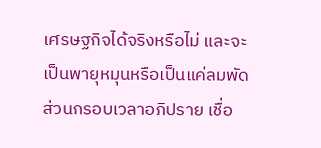เศรษฐกิจได้จริงหรือไม่ และจะเป็นพายุหมุนหรือเป็นแค่ลมพัด ส่วนกรอบเวลาอภิปราย เชื่อ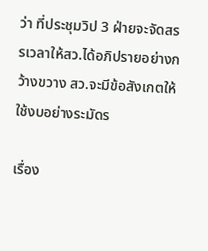ว่า ที่ประชุมวิป 3 ฝ่ายจะจัดสรรเวลาให้สว.ได้อภิปรายอย่างกว้างขวาง สว.จะมีข้อสังเกตให้ใช้งบอย่างระมัดร

เรื่อง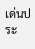เด่นประ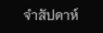จำสัปดาห์